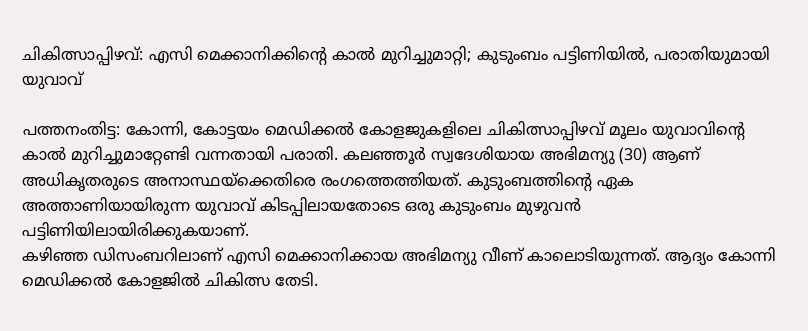ചികിത്സാപ്പിഴവ്: എസി മെക്കാനിക്കിന്റെ കാൽ മുറിച്ചുമാറ്റി; കുടുംബം പട്ടിണിയിൽ, പരാതിയുമായി യുവാവ്

പത്തനംതിട്ട: കോന്നി, കോട്ടയം മെഡിക്കൽ കോളജുകളിലെ ചികിത്സാപ്പിഴവ് മൂലം യുവാവിന്റെ കാൽ മുറിച്ചുമാറ്റേണ്ടി വന്നതായി പരാതി. കലഞ്ഞൂർ സ്വദേശിയായ അഭിമന്യു (30) ആണ് അധികൃതരുടെ അനാസ്ഥയ്ക്കെതിരെ രംഗത്തെത്തിയത്. കുടുംബത്തിന്റെ ഏക അത്താണിയായിരുന്ന യുവാവ് കിടപ്പിലായതോടെ ഒരു കുടുംബം മുഴുവൻ പട്ടിണിയിലായിരിക്കുകയാണ്.
കഴിഞ്ഞ ഡിസംബറിലാണ് എസി മെക്കാനിക്കായ അഭിമന്യു വീണ് കാലൊടിയുന്നത്. ആദ്യം കോന്നി മെഡിക്കൽ കോളജിൽ ചികിത്സ തേടി.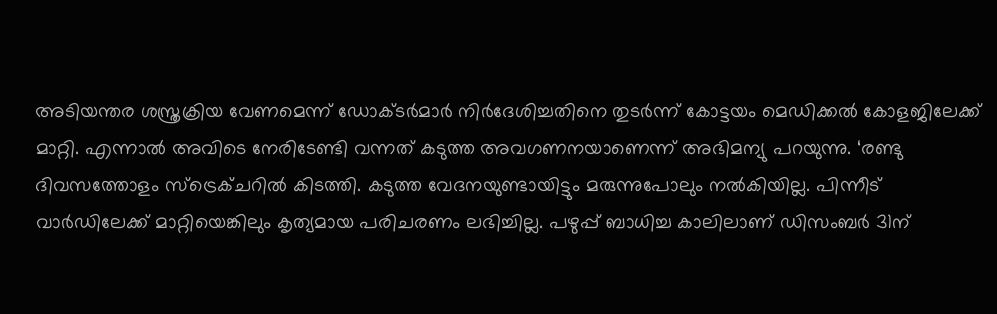അടിയന്തര ശസ്ത്രക്രിയ വേണമെന്ന് ഡോക്ടർമാർ നിർദേശിച്ചതിനെ തുടർന്ന് കോട്ടയം മെഡിക്കൽ കോളജിലേക്ക് മാറ്റി. എന്നാൽ അവിടെ നേരിടേണ്ടി വന്നത് കടുത്ത അവഗണനയാണെന്ന് അഭിമന്യു പറയുന്നു. ‘രണ്ടു ദിവസത്തോളം സ്ട്രെക്ചറിൽ കിടത്തി. കടുത്ത വേദനയുണ്ടായിട്ടും മരുന്നുപോലും നൽകിയില്ല. പിന്നീട് വാർഡിലേക്ക് മാറ്റിയെങ്കിലും കൃത്യമായ പരിചരണം ലഭിച്ചില്ല. പഴുപ്പ് ബാധിച്ച കാലിലാണ് ഡിസംബർ 31ന്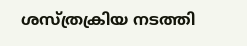ശസ്ത്രക്രിയ നടത്തി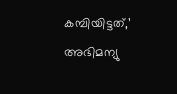കമ്പിയിട്ടത്,’ അഭിമന്യു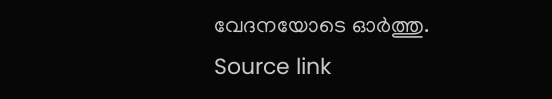വേദനയോടെ ഓർത്തു.
Source link